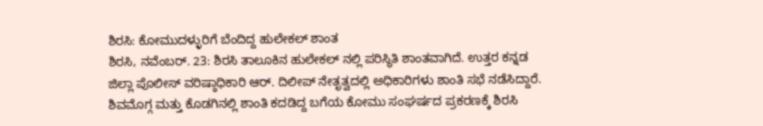ಶಿರಸಿ: ಕೋಮುದಳ್ಳುರಿಗೆ ಬೆಂದಿದ್ದ ಹುಲೇಕಲ್ ಶಾಂತ
ಶಿರಸಿ, ನವೆಂಬರ್. 23: ಶಿರಸಿ ತಾಲೂಕಿನ ಹುಲೇಕಲ್ ನಲ್ಲಿ ಪರಿಸ್ಥಿತಿ ಶಾಂತವಾಗಿದೆ. ಉತ್ತರ ಕನ್ನಡ ಜಿಲ್ಲಾ ಪೊಲೀಸ್ ವರಿಷ್ಠಾಧಿಕಾರಿ ಆರ್. ದಿಲೀಪ್ ನೇತೃತ್ವದಲ್ಲಿ ಅಧಿಕಾರಿಗಳು ಶಾಂತಿ ಸಭೆ ನಡೆಸಿದ್ದಾರೆ.
ಶಿವಮೊಗ್ಗ ಮತ್ತು ಕೊಡಗಿನಲ್ಲಿ ಶಾಂತಿ ಕದಡಿದ್ದ ಬಗೆಯ ಕೋಮು ಸಂಘರ್ಷದ ಪ್ರಕರಣಕ್ಕೆ ಶಿರಸಿ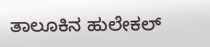ತಾಲೂಕಿನ ಹುಲೇಕಲ್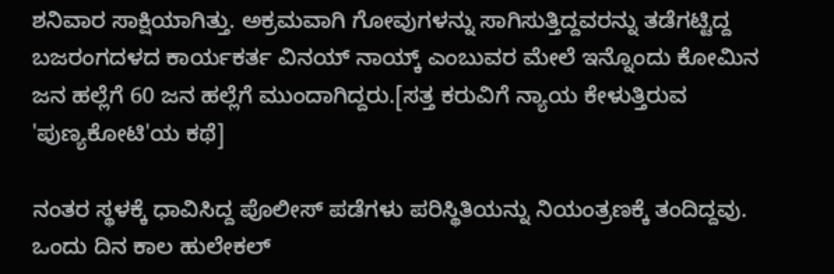ಶನಿವಾರ ಸಾಕ್ಷಿಯಾಗಿತ್ತು. ಅಕ್ರಮವಾಗಿ ಗೋವುಗಳನ್ನು ಸಾಗಿಸುತ್ತಿದ್ದವರನ್ನು ತಡೆಗಟ್ಟಿದ್ದ ಬಜರಂಗದಳದ ಕಾರ್ಯಕರ್ತ ವಿನಯ್ ನಾಯ್ಕ್ ಎಂಬುವರ ಮೇಲೆ ಇನ್ನೊಂದು ಕೋಮಿನ ಜನ ಹಲ್ಲೆಗೆ 60 ಜನ ಹಲ್ಲೆಗೆ ಮುಂದಾಗಿದ್ದರು.[ಸತ್ತ ಕರುವಿಗೆ ನ್ಯಾಯ ಕೇಳುತ್ತಿರುವ 'ಪುಣ್ಯಕೋಟಿ'ಯ ಕಥೆ]

ನಂತರ ಸ್ಥಳಕ್ಕೆ ಧಾವಿಸಿದ್ದ ಪೊಲೀಸ್ ಪಡೆಗಳು ಪರಿಸ್ಥಿತಿಯನ್ನು ನಿಯಂತ್ರಣಕ್ಕೆ ತಂದಿದ್ದವು. ಒಂದು ದಿನ ಕಾಲ ಹುಲೇಕಲ್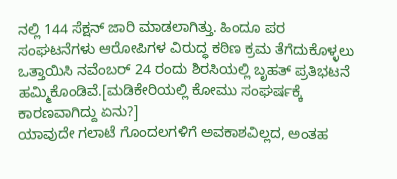ನಲ್ಲಿ 144 ಸೆಕ್ಷನ್ ಜಾರಿ ಮಾಡಲಾಗಿತ್ತು. ಹಿಂದೂ ಪರ ಸಂಘಟನೆಗಳು ಆರೋಪಿಗಳ ವಿರುದ್ಧ ಕಠಿಣ ಕ್ರಮ ತೆಗೆದುಕೊಳ್ಳಲು ಒತ್ತಾಯಿಸಿ ನವೆಂಬರ್ 24 ರಂದು ಶಿರಸಿಯಲ್ಲಿ ಬೃಹತ್ ಪ್ರತಿಭಟನೆ ಹಮ್ಮಿಕೊಂಡಿವೆ.[ಮಡಿಕೇರಿಯಲ್ಲಿ ಕೋಮು ಸಂಘರ್ಷಕ್ಕೆ ಕಾರಣವಾಗಿದ್ದು ಏನು?]
ಯಾವುದೇ ಗಲಾಟೆ ಗೊಂದಲಗಳಿಗೆ ಅವಕಾಶವಿಲ್ಲದ, ಅಂತಹ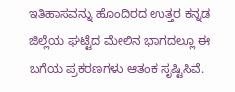ಇತಿಹಾಸವನ್ನು ಹೊಂದಿರದ ಉತ್ತರ ಕನ್ನಡ ಜಿಲ್ಲೆಯ ಘಟ್ಟೆದ ಮೇಲಿನ ಭಾಗದಲ್ಲೂ ಈ ಬಗೆಯ ಪ್ರಕರಣಗಳು ಆತಂಕ ಸೃಷ್ಟಿಸಿವೆ.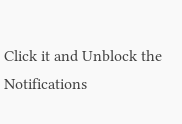Click it and Unblock the Notifications